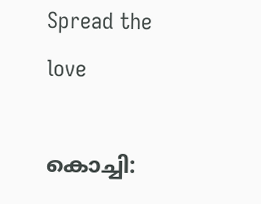Spread the love

കൊച്ചി: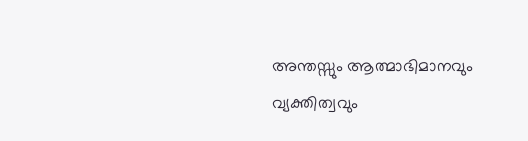അന്തസ്സും ആത്മാഭിമാനവും വ്യക്തിത്വവും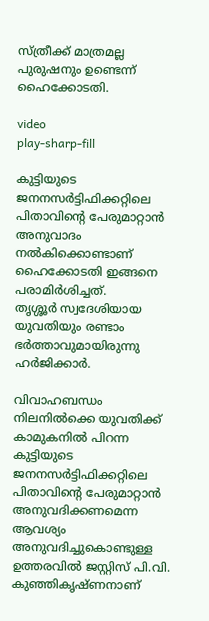സ്ത്രീക്ക് മാത്രമല്ല പുരുഷനും ഉണ്ടെന്ന് ഹൈക്കോടതി.

video
play-sharp-fill

കുട്ടിയുടെ ജനനസര്‍ട്ടിഫിക്കറ്റിലെ പിതാവിന്റെ പേരുമാറ്റാന്‍ അനുവാദം നല്‍കിക്കൊണ്ടാണ് ഹൈക്കോടതി ഇങ്ങനെ പരാമിര്‍ശിച്ചത്.
തൃശ്ശൂര്‍ സ്വദേശിയായ യുവതിയും രണ്ടാം ഭര്‍ത്താവുമായിരുന്നു ഹര്‍ജിക്കാര്‍.

വിവാഹബന്ധം നിലനില്‍ക്കെ യുവതിക്ക് കാമുകനില്‍ പിറന്ന കുട്ടിയുടെ ജനനസര്‍ട്ടിഫിക്കറ്റിലെ പിതാവിന്റെ പേരുമാറ്റാന്‍ അനുവദിക്കണമെന്ന ആവശ്യം അനുവദിച്ചുകൊണ്ടുള്ള ഉത്തരവില്‍ ജസ്റ്റിസ് പി.വി. കുഞ്ഞികൃഷ്ണനാണ്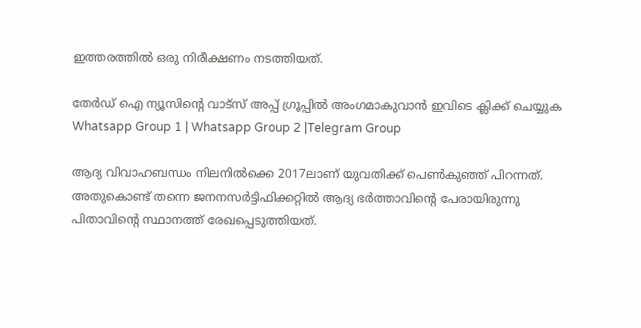ഇത്തരത്തില്‍ ഒരു നിരീക്ഷണം നടത്തിയത്.

തേർഡ് ഐ ന്യൂസിന്റെ വാട്സ് അപ്പ് ഗ്രൂപ്പിൽ അംഗമാകുവാൻ ഇവിടെ ക്ലിക്ക് ചെയ്യുക
Whatsapp Group 1 | Whatsapp Group 2 |Telegram Group

ആദ്യ വിവാഹബന്ധം നിലനില്‍ക്കെ 2017ലാണ് യുവതിക്ക് പെണ്‍കുഞ്ഞ് പിറന്നത്. അതുകൊണ്ട് തന്നെ ജനനസര്‍ട്ടിഫിക്കറ്റില്‍ ആദ്യ ഭര്‍ത്താവിന്റെ പേരായിരുന്നു പിതാവിന്റെ സ്ഥാനത്ത് രേഖപ്പെടുത്തിയത്.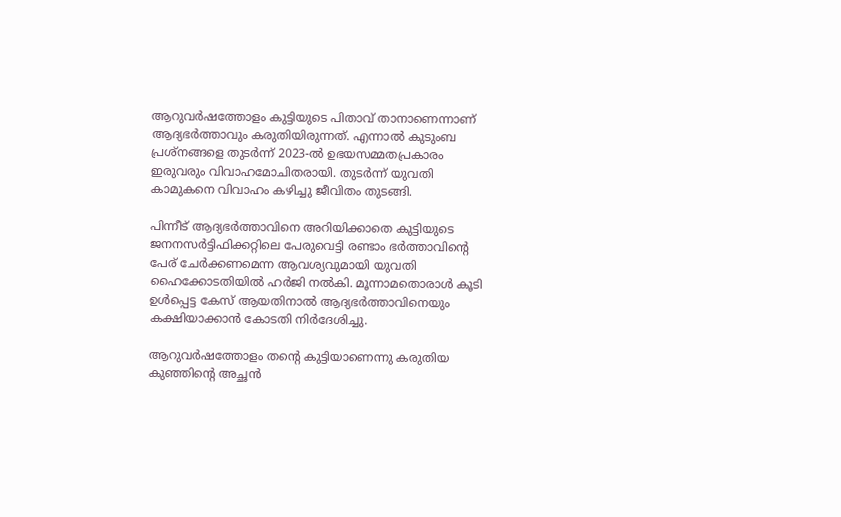ആറുവര്‍ഷത്തോളം കുട്ടിയുടെ പിതാവ് താനാണെന്നാണ് ആദ്യഭര്‍ത്താവും കരുതിയിരുന്നത്. എന്നാല്‍ കുടുംബ പ്രശ്‌നങ്ങളെ തുടര്‍ന്ന് 2023-ല്‍ ഉഭയസമ്മതപ്രകാരം ഇരുവരും വിവാഹമോചിതരായി. തുടര്‍ന്ന് യുവതി കാമുകനെ വിവാഹം കഴിച്ചു ജീവിതം തുടങ്ങി.

പിന്നീട് ആദ്യഭര്‍ത്താവിനെ അറിയിക്കാതെ കുട്ടിയുടെ ജനനസര്‍ട്ടിഫിക്കറ്റിലെ പേരുവെട്ടി രണ്ടാം ഭര്‍ത്താവിന്റെ പേര് ചേര്‍ക്കണമെന്ന ആവശ്യവുമായി യുവതി ഹൈക്കോടതിയില്‍ ഹര്‍ജി നല്‍കി. മൂന്നാമതൊരാള്‍ കൂടി ഉള്‍പ്പെട്ട കേസ് ആയതിനാല്‍ ആദ്യഭര്‍ത്താവിനെയും കക്ഷിയാക്കാന്‍ കോടതി നിര്‍ദേശിച്ചു.

ആറുവര്‍ഷത്തോളം തന്റെ കുട്ടിയാണെന്നു കരുതിയ കുഞ്ഞിന്റെ അച്ഛന്‍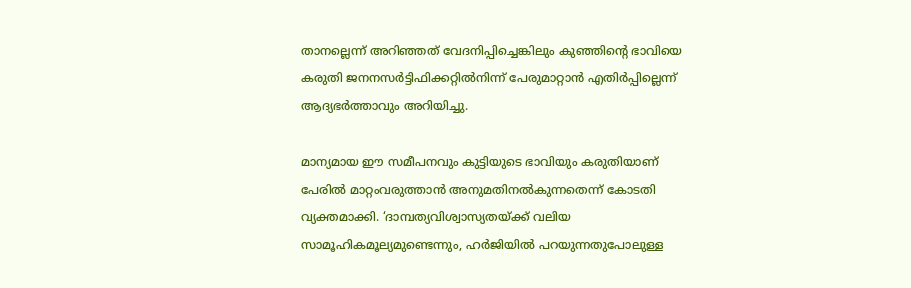താനല്ലെന്ന് അറിഞ്ഞത് വേദനിപ്പിച്ചെങ്കിലും കുഞ്ഞിന്റെ ഭാവിയെ കരുതി ജനനസര്‍ട്ടിഫിക്കറ്റില്‍നിന്ന് പേരുമാറ്റാന്‍ എതിര്‍പ്പില്ലെന്ന് ആദ്യഭര്‍ത്താവും അറിയിച്ചു.

മാന്യമായ ഈ സമീപനവും കുട്ടിയുടെ ഭാവിയും കരുതിയാണ് പേരില്‍ മാറ്റംവരുത്താന്‍ അനുമതിനല്‍കുന്നതെന്ന് കോടതി വ്യക്തമാക്കി. ‘ദാമ്പത്യവിശ്വാസ്യതയ്ക്ക് വലിയ സാമൂഹികമൂല്യമുണ്ടെന്നും, ഹര്‍ജിയില്‍ പറയുന്നതുപോലുള്ള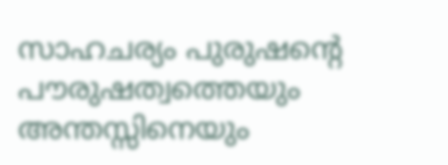സാഹചര്യം പുരുഷന്റെ പൗരുഷത്വത്തെയും അന്തസ്സിനെയും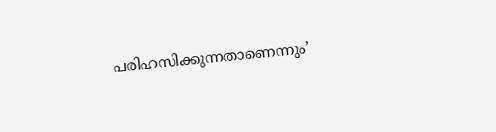പരിഹസിക്കുന്നതാണെന്നും’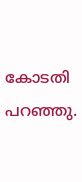കോടതി പറഞ്ഞു.